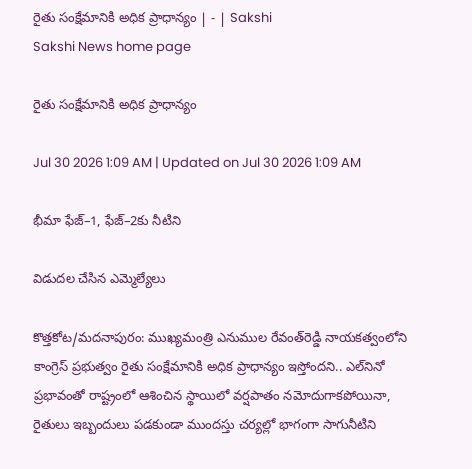రైతు సంక్షేమానికి అధిక ప్రాధాన్యం | - | Sakshi
Sakshi News home page

రైతు సంక్షేమానికి అధిక ప్రాధాన్యం

Jul 30 2026 1:09 AM | Updated on Jul 30 2026 1:09 AM

భీమా ఫేజ్‌–1, ఫేజ్‌–2కు నీటిని

విడుదల చేసిన ఎమ్మెల్యేలు

కొత్తకోట/మదనాపురం: ముఖ్యమంత్రి ఎనుముల రేవంత్‌రెడ్డి నాయకత్వంలోని కాంగ్రెస్‌ ప్రభుత్వం రైతు సంక్షేమానికి అధిక ప్రాధాన్యం ఇస్తోందని.. ఎల్‌నినో ప్రభావంతో రాష్ట్రంలో ఆశించిన స్థాయిలో వర్షపాతం నమోదుగాకపోయినా, రైతులు ఇబ్బందులు పడకుండా ముందస్తు చర్యల్లో భాగంగా సాగునీటిని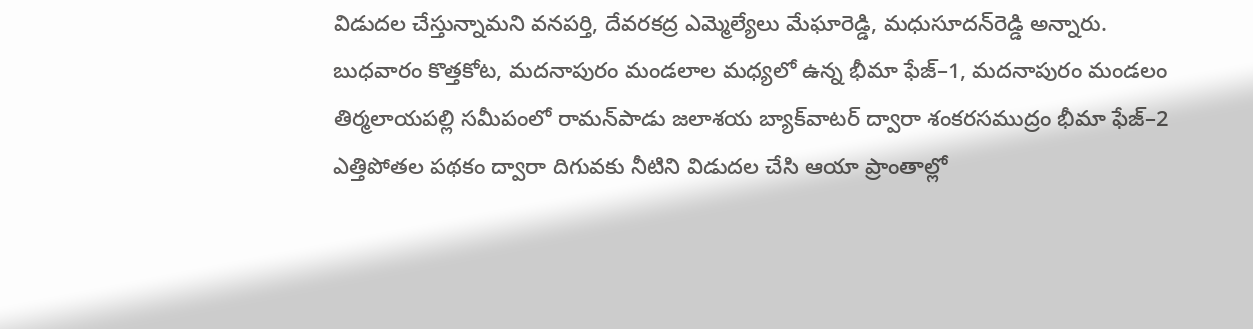విడుదల చేస్తున్నామని వనపర్తి, దేవరకద్ర ఎమ్మెల్యేలు మేఘారెడ్డి, మధుసూదన్‌రెడ్డి అన్నారు. బుధవారం కొత్తకోట, మదనాపురం మండలాల మధ్యలో ఉన్న భీమా ఫేజ్‌–1, మదనాపురం మండలం తిర్మలాయపల్లి సమీపంలో రామన్‌పాడు జలాశయ బ్యాక్‌వాటర్‌ ద్వారా శంకరసముద్రం భీమా ఫేజ్‌–2 ఎత్తిపోతల పథకం ద్వారా దిగువకు నీటిని విడుదల చేసి ఆయా ప్రాంతాల్లో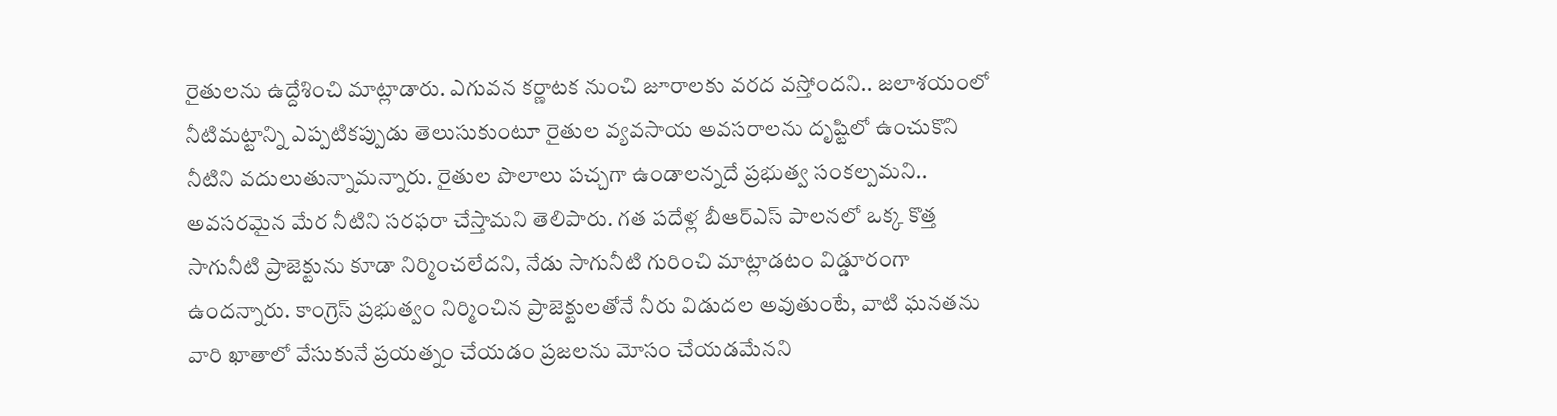రైతులను ఉద్దేశించి మాట్లాడారు. ఎగువన కర్ణాటక నుంచి జూరాలకు వరద వస్తోందని.. జలాశయంలో నీటిమట్టాన్ని ఎప్పటికప్పుడు తెలుసుకుంటూ రైతుల వ్యవసాయ అవసరాలను దృష్టిలో ఉంచుకొని నీటిని వదులుతున్నామన్నారు. రైతుల పొలాలు పచ్చగా ఉండాలన్నదే ప్రభుత్వ సంకల్పమని.. అవసరమైన మేర నీటిని సరఫరా చేస్తామని తెలిపారు. గత పదేళ్ల బీఆర్‌ఎస్‌ పాలనలో ఒక్క కొత్త సాగునీటి ప్రాజెక్టును కూడా నిర్మించలేదని, నేడు సాగునీటి గురించి మాట్లాడటం విడ్డూరంగా ఉందన్నారు. కాంగ్రెస్‌ ప్రభుత్వం నిర్మించిన ప్రాజెక్టులతోనే నీరు విడుదల అవుతుంటే, వాటి ఘనతను వారి ఖాతాలో వేసుకునే ప్రయత్నం చేయడం ప్రజలను మోసం చేయడమేనని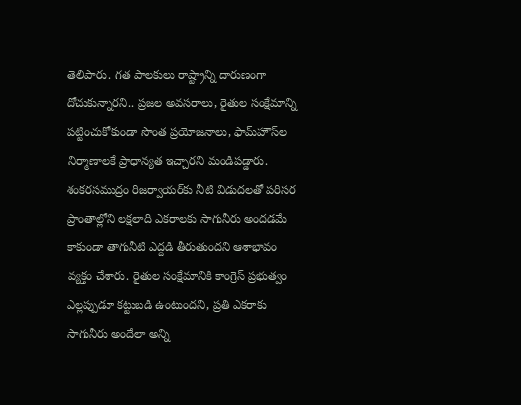తెలిపారు. గత పాలకులు రాష్ట్రాన్ని దారుణంగా దోచుకున్నారని.. ప్రజల అవసరాలు, రైతుల సంక్షేమాన్ని పట్టించుకోకుండా సొంత ప్రయోజనాలు, ఫామ్‌హౌస్‌ల నిర్మాణాలకే ప్రాధాన్యత ఇచ్చారని మండిపడ్డారు. శంకరసముద్రం రిజర్వాయర్‌కు నీటి విడుదలతో పరిసర ప్రాంతాల్లోని లక్షలాది ఎకరాలకు సాగునీరు అందడమే కాకుండా తాగునీటి ఎద్దడి తీరుతుందని ఆశాభావం వ్యక్తం చేశారు. రైతుల సంక్షేమానికి కాంగ్రెస్‌ ప్రభుత్వం ఎల్లప్పుడూ కట్టుబడి ఉంటుందని, ప్రతి ఎకరాకు సాగునీరు అందేలా అన్ని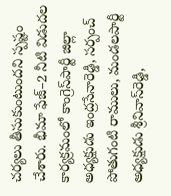చర్యలు తీసుకుంటుందని స్పష్టం చేశారు. భీమా ఫేజ్‌–2 నీటి విడుదల కార్యక్రమంలో కాంగ్రెస్‌పార్టీ జిల్లా అధ్యక్షుడు ఇంద్రసేనారెడ్డి, సర్పంచ్‌ పోతుగంటి రాములు, మండలపార్టీ అధ్యక్షుడు శ్రీనివాస్‌రెడ్డి,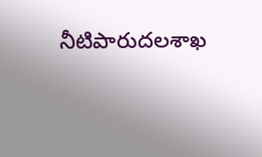నీటిపారుదలశాఖ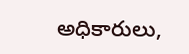అధికారులు,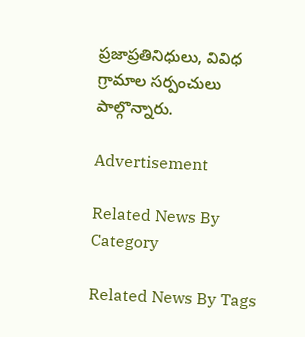ప్రజాప్రతినిధులు, వివిధ గ్రామాల సర్పంచులు పాల్గొన్నారు.

Advertisement

Related News By Category

Related News By Tags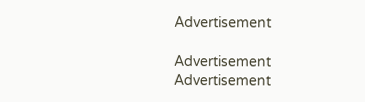Advertisement

Advertisement
Advertisement